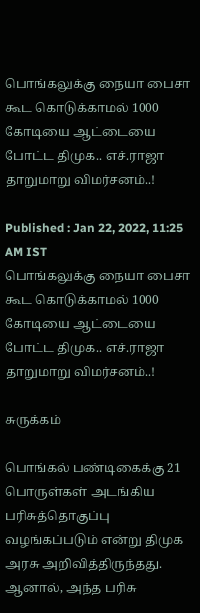பொங்கலுக்கு நையா பைசா கூட கொடுக்காமல் 1000 கோடியை ஆட்டையை போட்ட திமுக.. எச்.ராஜா தாறுமாறு விமர்சனம்..!

Published : Jan 22, 2022, 11:25 AM IST
பொங்கலுக்கு நையா பைசா கூட கொடுக்காமல் 1000 கோடியை ஆட்டையை போட்ட திமுக.. எச்.ராஜா தாறுமாறு விமர்சனம்..!

சுருக்கம்

பொங்கல் பண்டிகைக்கு 21 பொருள்கள் அடங்கிய பரிசுத்தொகுப்பு வழங்கப்படும் என்று திமுக அரசு அறிவித்திருந்தது. ஆனால், அந்த பரிசு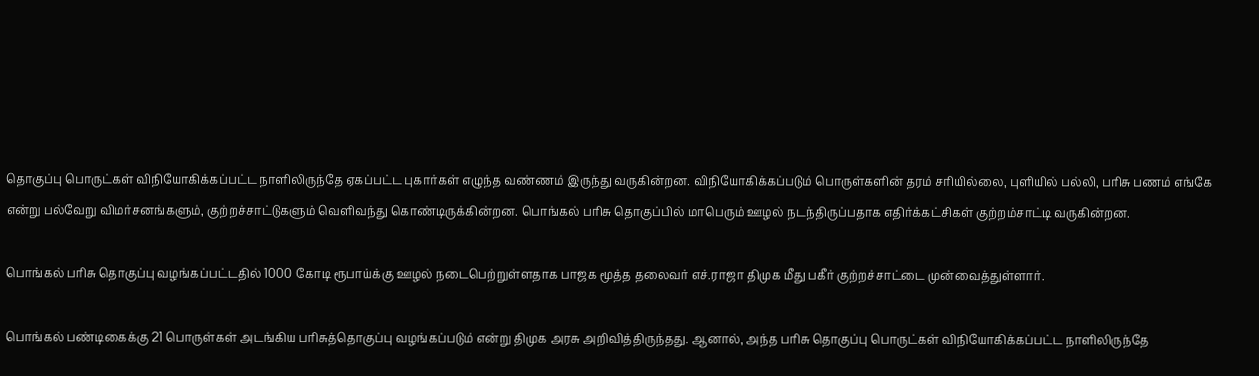தொகுப்பு பொருட்கள் விநியோகிக்கப்பட்ட நாளிலிருந்தே ஏகப்பட்ட புகார்கள் எழுந்த வண்ணம் இருந்து வருகின்றன. விநியோகிக்கப்படும் பொருள்களின் தரம் சரியில்லை, புளியில் பல்லி, பரிசு பணம் எங்கே என்று பல்வேறு விமர்சனங்களும், குற்றச்சாட்டுகளும் வெளிவந்து கொண்டிருக்கின்றன. பொங்கல் பரிசு தொகுப்பில் மாபெரும் ஊழல் நடந்திருப்பதாக எதிர்க்கட்சிகள் குற்றம்சாட்டி வருகின்றன.

பொங்கல் பரிசு தொகுப்பு வழங்கப்பட்டதில் 1000 கோடி ரூபாய்க்கு ஊழல் நடைபெற்றுள்ளதாக பாஜக மூத்த தலைவர் எச்.ராஜா திமுக மீது பகீர் குற்றச்சாட்டை முன்வைத்துள்ளார்.

பொங்கல் பண்டிகைக்கு 21 பொருள்கள் அடங்கிய பரிசுத்தொகுப்பு வழங்கப்படும் என்று திமுக அரசு அறிவித்திருந்தது. ஆனால், அந்த பரிசு தொகுப்பு பொருட்கள் விநியோகிக்கப்பட்ட நாளிலிருந்தே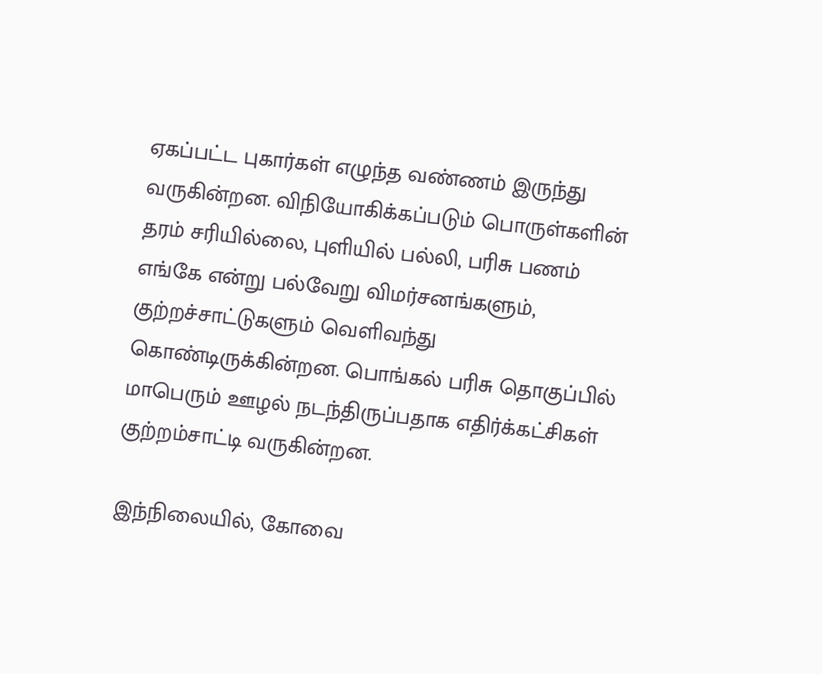ஏகப்பட்ட புகார்கள் எழுந்த வண்ணம் இருந்து வருகின்றன. விநியோகிக்கப்படும் பொருள்களின் தரம் சரியில்லை, புளியில் பல்லி, பரிசு பணம் எங்கே என்று பல்வேறு விமர்சனங்களும், குற்றச்சாட்டுகளும் வெளிவந்து கொண்டிருக்கின்றன. பொங்கல் பரிசு தொகுப்பில் மாபெரும் ஊழல் நடந்திருப்பதாக எதிர்க்கட்சிகள் குற்றம்சாட்டி வருகின்றன.

இந்நிலையில், கோவை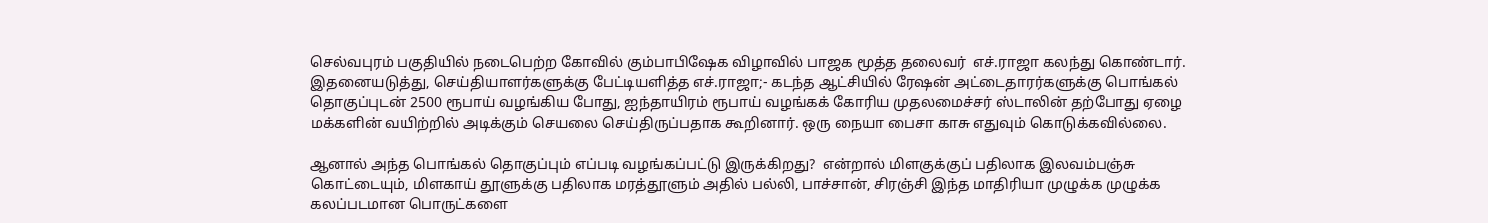செல்வபுரம் பகுதியில் நடைபெற்ற கோவில் கும்பாபிஷேக விழாவில் பாஜக மூத்த தலைவர்  எச்.ராஜா கலந்து கொண்டார். இதனையடுத்து, செய்தியாளர்களுக்கு பேட்டியளித்த எச்.ராஜா;- கடந்த ஆட்சியில் ரேஷன் அட்டைதாரர்களுக்கு பொங்கல் தொகுப்புடன் 2500 ரூபாய் வழங்கிய போது, ஐந்தாயிரம் ரூபாய் வழங்கக் கோரிய முதலமைச்சர் ஸ்டாலின் தற்போது ஏழை மக்களின் வயிற்றில் அடிக்கும் செயலை செய்திருப்பதாக கூறினார். ஒரு நையா பைசா காசு எதுவும் கொடுக்கவில்லை.

ஆனால் அந்த பொங்கல் தொகுப்பும் எப்படி வழங்கப்பட்டு இருக்கிறது?  என்றால் மிளகுக்குப் பதிலாக இலவம்பஞ்சு கொட்டையும், மிளகாய் தூளுக்கு பதிலாக மரத்தூளும் அதில் பல்லி, பாச்சான், சிரஞ்சி இந்த மாதிரியா முழுக்க முழுக்க  கலப்படமான பொருட்களை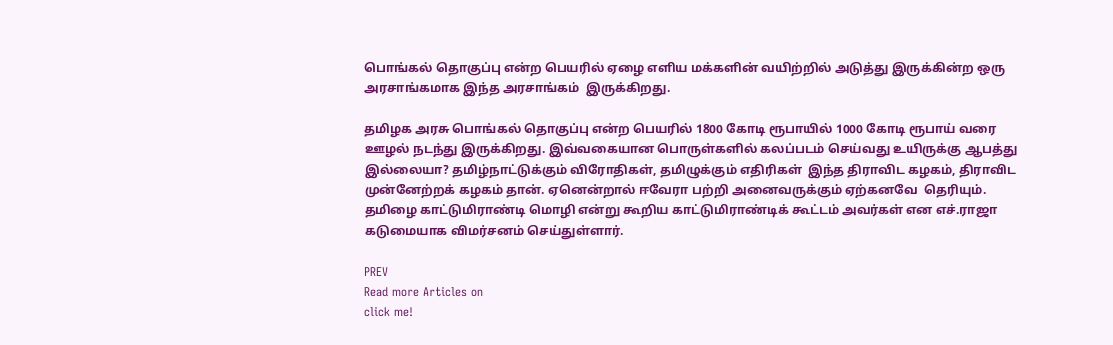பொங்கல் தொகுப்பு என்ற பெயரில் ஏழை எளிய மக்களின் வயிற்றில் அடுத்து இருக்கின்ற ஒரு அரசாங்கமாக இந்த அரசாங்கம்  இருக்கிறது.

தமிழக அரசு பொங்கல் தொகுப்பு என்ற பெயரில் 1800 கோடி ரூபாயில் 1000 கோடி ரூபாய் வரை ஊழல் நடந்து இருக்கிறது. இவ்வகையான பொருள்களில் கலப்படம் செய்வது உயிருக்கு ஆபத்து இல்லையா? தமிழ்நாட்டுக்கும் விரோதிகள், தமிழுக்கும் எதிரிகள்  இந்த திராவிட கழகம், திராவிட முன்னேற்றக் கழகம் தான். ஏனென்றால் ஈவேரா பற்றி அனைவருக்கும் ஏற்கனவே  தெரியும். தமிழை காட்டுமிராண்டி மொழி என்று கூறிய காட்டுமிராண்டிக் கூட்டம் அவர்கள் என எச்.ராஜா கடுமையாக விமர்சனம் செய்துள்ளார்.

PREV
Read more Articles on
click me!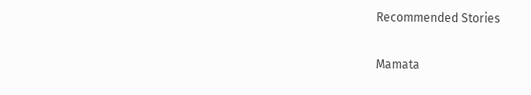Recommended Stories

Mamata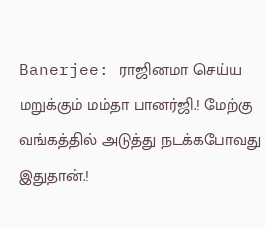Banerjee: ராஜினமா செய்ய மறுக்கும் மம்தா பானர்ஜி.! மேற்கு வங்கத்தில் அடுத்து நடக்கபோவது இதுதான்.!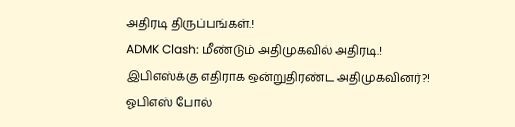அதிரடி திருப்பங்கள்.!
ADMK Clash: மீண்டும் அதிமுகவில் அதிரடி.! இபிஎஸ்க்கு எதிராக ஒன்றுதிரண்ட அதிமுகவினர்?! ஓபிஎஸ் போல்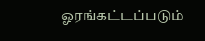ஓரங்கட்டப்படும்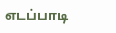எடப்பாடி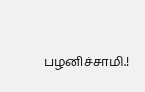பழனிச்சாமி.!